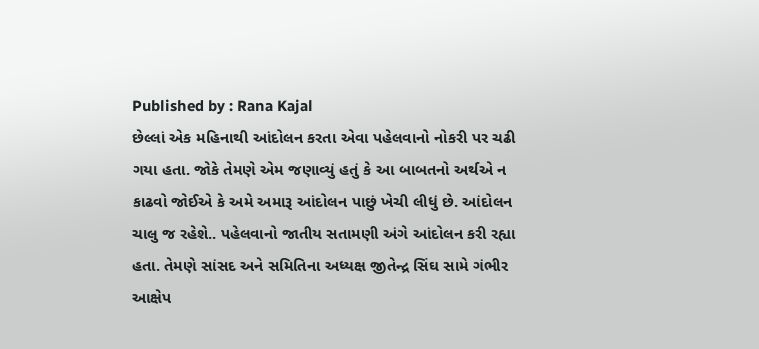Published by : Rana Kajal
છેલ્લાં એક મહિનાથી આંદોલન કરતા એવા પહેલવાનો નોકરી પર ચઢી ગયા હતા. જોકે તેમણે એમ જણાવ્યું હતું કે આ બાબતનો અર્થએ ન કાઢવો જોઈએ કે અમે અમારૂ આંદોલન પાછું ખેચી લીધું છે. આંદોલન ચાલુ જ રહેશે.. પહેલવાનો જાતીય સતામણી અંગે આંદોલન કરી રહ્યા હતા. તેમણે સાંસદ અને સમિતિના અધ્યક્ષ જીતેન્દ્ર સિંઘ સામે ગંભીર આક્ષેપ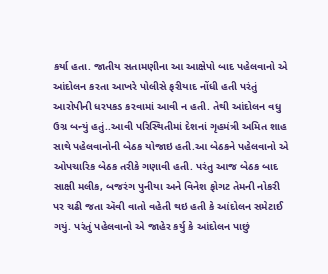કર્યા હતા. જાતીય સતામણીના આ આક્ષેપો બાદ પહેલવાનો એ આંદોલન કરતા આખરે પોલીસે ફરીયાદ નોંધી હતી પરંતું આરોપીની ધરપકડ કરવામાં આવી ન હતી. તેથી આંદોલન વધુ ઉગ્ર બન્યું હતું..આવી પરિસ્થિતીમાં દેશનાં ગૃહમંત્રી અમિત શાહ સાથે પહેલવાનોની બેઠક યોજાઇ હતી.આ બેઠકને પહેલવાનો એ ઓપચારિક બેઠક તરીકે ગણાવી હતી. પરંતુ આજ બેઠક બાદ સાક્ષી મલીક, બજરંગ પુનીયા અને વિનેશ ફોગટ તેમની નોકરી પર ચઢી જતા ઍવી વાતો વહેતી થઇ હતી કે આંદોલન સમેટાઈ ગયું. પરંતું પહેલવાનો એ જાહેર કર્યુ કે આંદોલન પાછું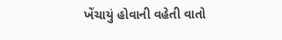ખેંચાયું હોવાની વહેતી વાતો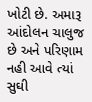ખોટી છે. અમારૂ આંદોલન ચાલુજ છે અને પરિણામ નહી આવે ત્યાં સુઘી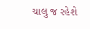ચાલુ જ રહેશે